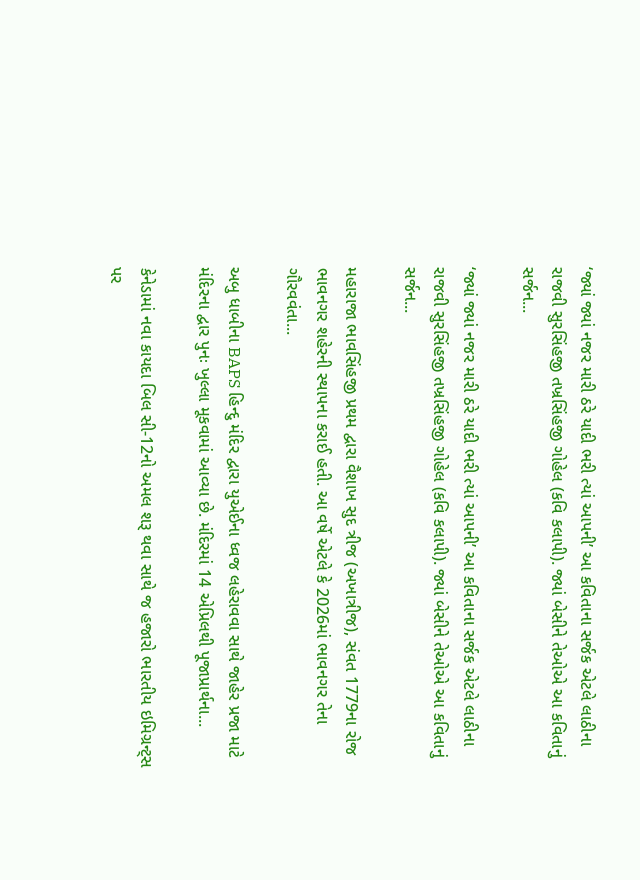‘જ્યાં જ્યાં નજર મારી ઠરે યાદી ભરી ત્યાં આપની’ આ કવિતાના સર્જક એટલે લાઠીના રાજવી સુરસિંહજી તખ્રસિંહજી ગોહેલ (કવિ કલાપી). જ્યાં બેસીને તેઓએ આ કવિતાનું સર્જન...

‘જ્યાં જ્યાં નજર મારી ઠરે યાદી ભરી ત્યાં આપની’ આ કવિતાના સર્જક એટલે લાઠીના રાજવી સુરસિંહજી તખ્રસિંહજી ગોહેલ (કવિ કલાપી). જ્યાં બેસીને તેઓએ આ કવિતાનું સર્જન...

મહારાજા ભાવસિંહજી પ્રથમ દ્વારા વૈશાખ સુદ ત્રીજ (અખાત્રીજ), સંવત 1779ના રોજ ભાવનગર શહેરની સ્થાપના કરાઈ હતી. આ વર્ષે એટલે કે 2026માં ભાવનગર તેના ગૌરવવંતા...

અબુ ધાબીના BAPS હિન્દુ મંદિર દ્વારા યુએઈના ધ્વજ લહેરાવવા સાથે જાહેર પ્રજા માટે મંદિરના દ્વાર પુનઃ ખુલ્લા મૂકવામાં આવ્યા છે. મંદિરમાં 14 એપ્રિલથી પૂજાપ્રાર્થના...

કેનેડામાં નવા કાયદા બિલ સી-12નો અમલ શરૂ થવા સાથે જ હજારો ભારતીય ઇમિગ્રન્ટ્સ પર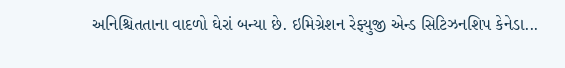અનિશ્ચિતતાના વાદળો ઘેરાં બન્યા છે. ઇમિગ્રેશન રેફ્યુજી એન્ડ સિટિઝનશિપ કેનેડા...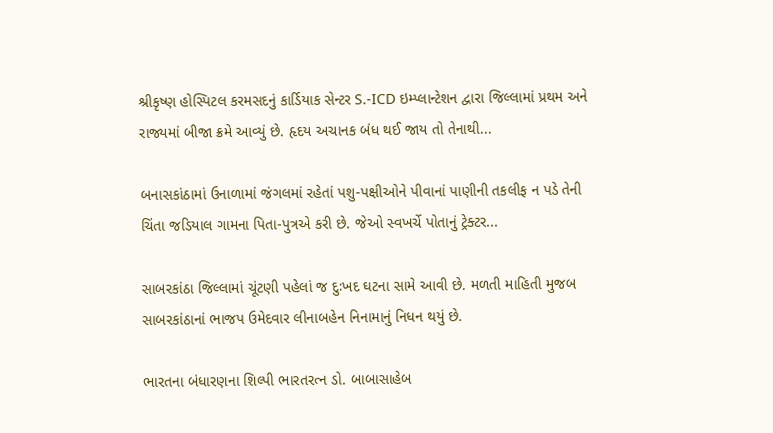શ્રીકૃષ્ણ હોસ્પિટલ કરમસદનું કાર્ડિયાક સેન્ટર S.-ICD ઇમ્પ્લાન્ટેશન દ્વારા જિલ્લામાં પ્રથમ અને રાજ્યમાં બીજા ક્રમે આવ્યું છે. હૃદય અચાનક બંધ થઈ જાય તો તેનાથી...

બનાસકાંઠામાં ઉનાળામાં જંગલમાં રહેતાં પશુ-પક્ષીઓને પીવાનાં પાણીની તકલીફ ન પડે તેની ચિંતા જડિયાલ ગામના પિતા-પુત્રએ કરી છે. જેઓ સ્વખર્ચે પોતાનું ટ્રેક્ટર...

સાબરકાંઠા જિલ્લામાં ચૂંટણી પહેલાં જ દુઃખદ ઘટના સામે આવી છે. મળતી માહિતી મુજબ સાબરકાંઠાનાં ભાજપ ઉમેદવાર લીનાબહેન નિનામાનું નિધન થયું છે.

ભારતના બંધારણના શિલ્પી ભારતરત્ન ડો. બાબાસાહેબ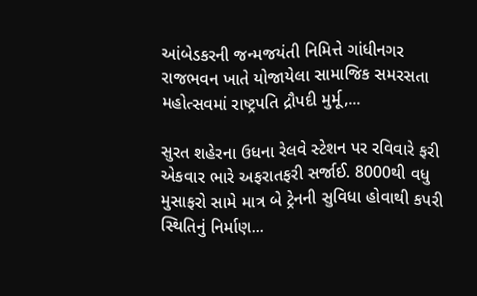આંબેડકરની જન્મજયંતી નિમિત્તે ગાંધીનગર રાજભવન ખાતે યોજાયેલા સામાજિક સમરસતા મહોત્સવમાં રાષ્ટ્રપતિ દ્રૌપદી મુર્મૂ,...

સુરત શહેરના ઉધના રેલવે સ્ટેશન પર રવિવારે ફરી એકવાર ભારે અફરાતફરી સર્જાઈ. 8000થી વધુ મુસાફરો સામે માત્ર બે ટ્રેનની સુવિધા હોવાથી કપરી સ્થિતિનું નિર્માણ...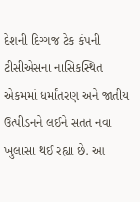દેશની દિગ્ગજ ટેક કંપની ટીસીએસના નાસિકસ્થિત એકમમાં ધર્માંતરણ અને જાતીય ઉત્પીડનને લઈને સતત નવા ખુલાસા થઈ રહ્યા છે. આ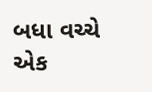બધા વચ્ચે એક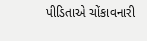પીડિતાએ ચોંકાવનારી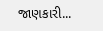જાણકારી...